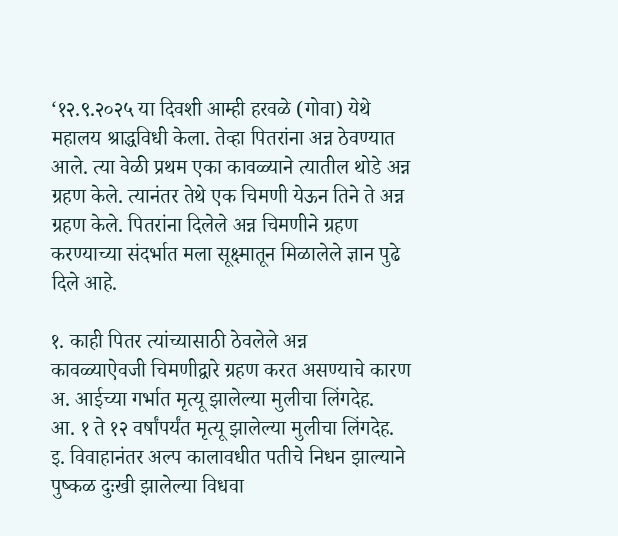‘१२.९.२०२५ या दिवशी आम्ही हरवळे (गोवा) येथे महालय श्राद्धविधी केला. तेव्हा पितरांना अन्न ठेवण्यात आले. त्या वेळी प्रथम एका कावळ्याने त्यातील थोडे अन्न ग्रहण केले. त्यानंतर तेथे एक चिमणी येऊन तिने ते अन्न ग्रहण केले. पितरांना दिलेले अन्न चिमणीने ग्रहण करण्याच्या संदर्भात मला सूक्ष्मातून मिळालेले ज्ञान पुढे दिले आहे.

१. काही पितर त्यांच्यासाठी ठेवलेले अन्न
कावळ्याऐवजी चिमणीद्वारे ग्रहण करत असण्याचे कारण
अ. आईच्या गर्भात मृत्यू झालेल्या मुलीचा लिंगदेह.
आ. १ ते १२ वर्षांपर्यंत मृत्यू झालेल्या मुलीचा लिंगदेह.
इ. विवाहानंतर अल्प कालावधीत पतीचे निधन झाल्याने पुष्कळ दुःखी झालेल्या विधवा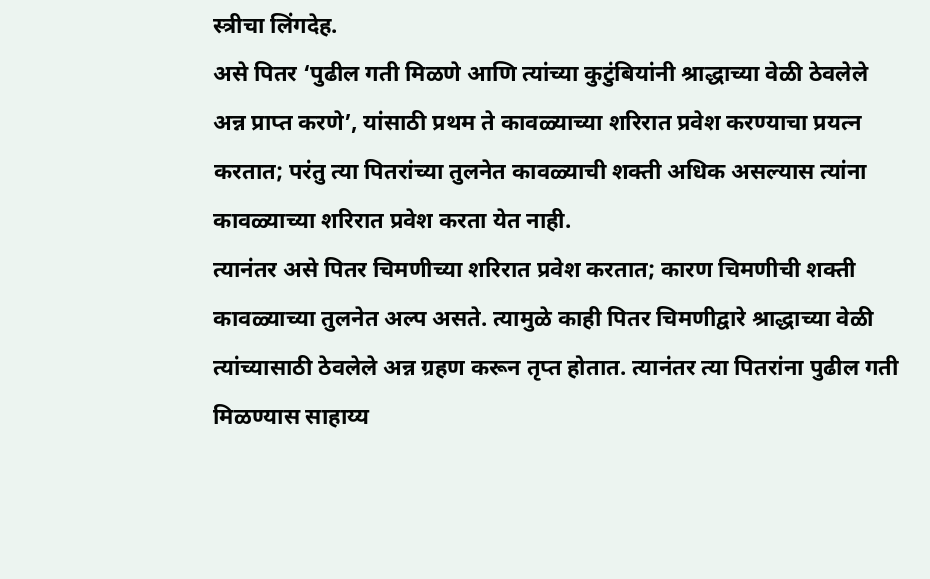स्त्रीचा लिंगदेह.
असे पितर ‘पुढील गती मिळणे आणि त्यांच्या कुटुंबियांनी श्राद्धाच्या वेळी ठेवलेले अन्न प्राप्त करणे’, यांसाठी प्रथम ते कावळ्याच्या शरिरात प्रवेश करण्याचा प्रयत्न करतात; परंतु त्या पितरांच्या तुलनेत कावळ्याची शक्ती अधिक असल्यास त्यांना कावळ्याच्या शरिरात प्रवेश करता येत नाही.
त्यानंतर असे पितर चिमणीच्या शरिरात प्रवेश करतात; कारण चिमणीची शक्ती कावळ्याच्या तुलनेत अल्प असते. त्यामुळे काही पितर चिमणीद्वारे श्राद्धाच्या वेळी त्यांच्यासाठी ठेवलेले अन्न ग्रहण करून तृप्त होतात. त्यानंतर त्या पितरांना पुढील गती मिळण्यास साहाय्य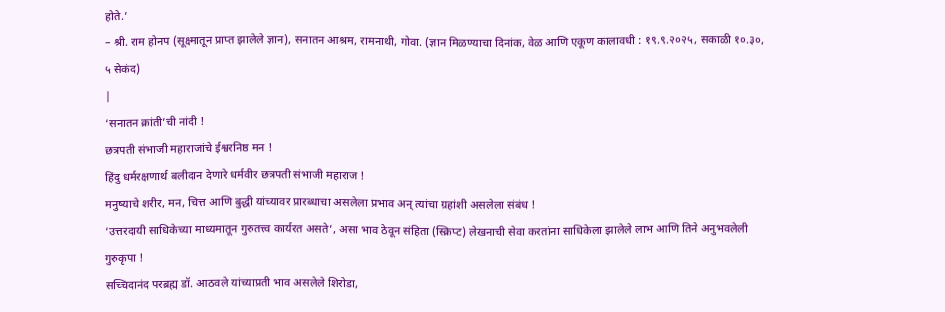होते.’
– श्री. राम होनप (सूक्ष्मातून प्राप्त झालेले ज्ञान), सनातन आश्रम, रामनाथी, गोवा. (ज्ञान मिळण्याचा दिनांक, वेळ आणि एकूण कालावधी : १९.९.२०२५, सकाळी १०.३०, ५ सेकंद)
|
‘सनातन क्रांती’ची नांदी !
छत्रपती संभाजी महाराजांचे ईश्वरनिष्ठ मन !
हिंदु धर्मरक्षणार्थ बलीदान देणारे धर्मवीर छत्रपती संभाजी महाराज !
मनुष्याचे शरीर, मन, चित्त आणि बुद्धी यांच्यावर प्रारब्धाचा असलेला प्रभाव अन् त्यांचा ग्रहांशी असलेला संबंध !
‘उत्तरदायी साधिकेच्या माध्यमातून गुरुतत्त्व कार्यरत असते’, असा भाव ठेवून संहिता (स्क्रिप्ट) लेखनाची सेवा करतांना साधिकेला झालेले लाभ आणि तिने अनुभवलेली गुरुकृपा !
सच्चिदानंद परब्रह्म डॉ. आठवले यांच्याप्रती भाव असलेले शिरोडा,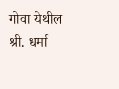गोवा येथील श्री. धर्मा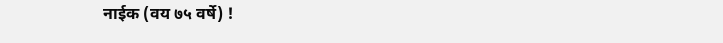नाईक (वय ७५ वर्षे) !